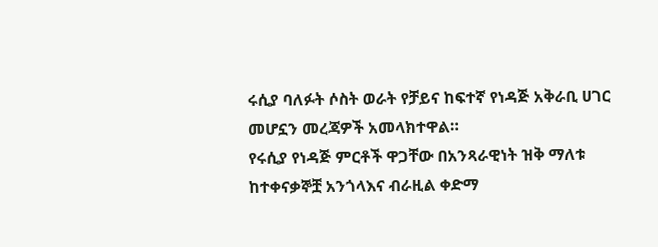ሩሲያ ባለፉት ሶስት ወራት የቻይና ከፍተኛ የነዳጅ አቅራቢ ሀገር መሆኗን መረጃዎች አመላክተዋል።
የሩሲያ የነዳጅ ምርቶች ዋጋቸው በአንጻራዊነት ዝቅ ማለቱ ከተቀናቃኞቿ አንጎላእና ብራዚል ቀድማ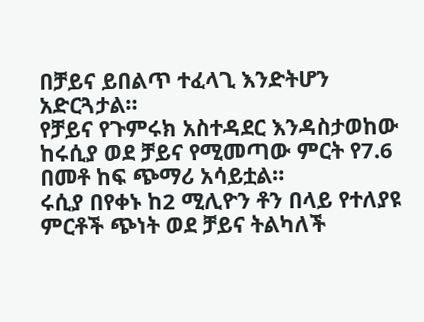በቻይና ይበልጥ ተፈላጊ እንድትሆን አድርጓታል።
የቻይና የጉምሩክ አስተዳደር እንዳስታወከው ከሩሲያ ወደ ቻይና የሚመጣው ምርት የ7.6 በመቶ ከፍ ጭማሪ አሳይቷል።
ሩሲያ በየቀኑ ከ2 ሚሊዮን ቶን በላይ የተለያዩ ምርቶች ጭነት ወደ ቻይና ትልካለች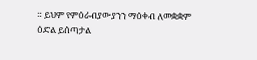። ይህም የምዕራብያውያንን ማዕቀብ ለመቋቋም ዕድል ይሰጣታል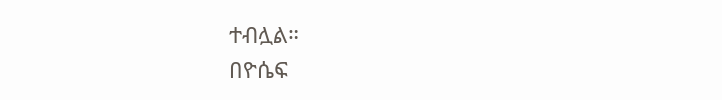ተብሏል።
በዮሴፍ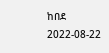ከበደ
2022-08-22